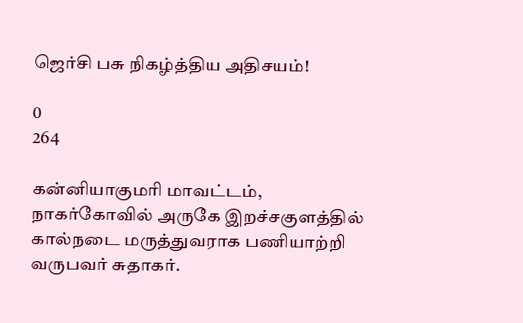ஜெர்சி பசு நிகழ்த்திய அதிசயம்!

0
264

கன்னியாகுமரி மாவட்டம், நாகர்கோவில் அருகே இறச்சகுளத்தில் கால்நடை மருத்துவராக பணியாற்றி வருபவர் சுதாகர்.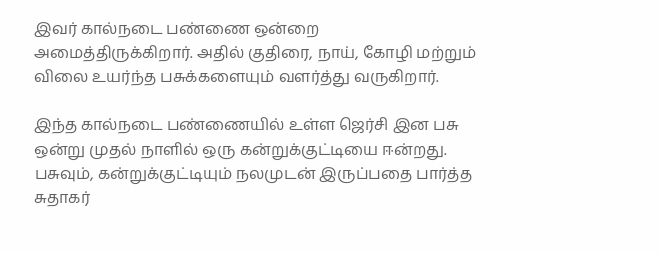இவர் கால்நடை பண்ணை ஒன்றை அமைத்திருக்கிறார். அதில் குதிரை, நாய், கோழி மற்றும் விலை உயர்ந்த பசுக்களையும் வளர்த்து வருகிறார்.

இந்த கால்நடை பண்ணையில் உள்ள ஜெர்சி இன பசு ஒன்று முதல் நாளில் ஒரு கன்றுக்குட்டியை ஈன்றது. பசுவும், கன்றுக்குட்டியும் நலமுடன் இருப்பதை பார்த்த சுதாகர்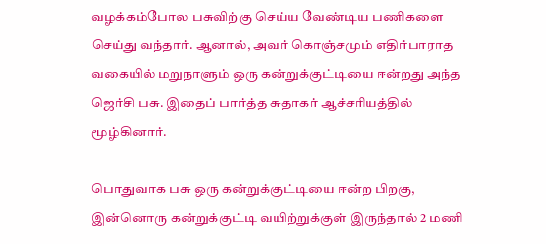வழக்கம்போல பசுவிற்கு செய்ய வேண்டிய பணிகளை செய்து வந்தார். ஆனால், அவர் கொஞ்சமும் எதிர்பாராத வகையில் மறுநாளும் ஒரு கன்றுக்குட்டியை ஈன்றது அந்த ஜெர்சி பசு. இதைப் பார்த்த சுதாகர் ஆச்சரியத்தில் மூழ்கினார்.

பொதுவாக பசு ஒரு கன்றுக்குட்டியை ஈன்ற பிறகு, இன்னொரு கன்றுக்குட்டி வயிற்றுக்குள் இருந்தால் 2 மணி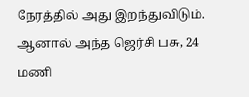நேரத்தில் அது இறந்துவிடும். ஆனால் அந்த ஜெர்சி பசு, 24 மணி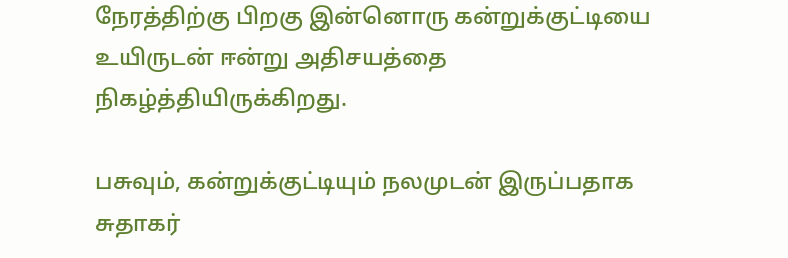நேரத்திற்கு பிறகு இன்னொரு கன்றுக்குட்டியை உயிருடன் ஈன்று அதிசயத்தை நிகழ்த்தியிருக்கிறது.

பசுவும், கன்றுக்குட்டியும் நலமுடன் இருப்பதாக சுதாகர்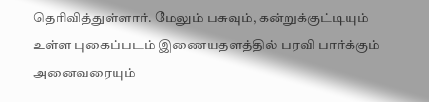தெரிவித்துள்ளார். மேலும் பசுவும், கன்றுக்குட்டியும் உள்ள புகைப்படம் இணையதளத்தில் பரவி பார்க்கும் அனைவரையும்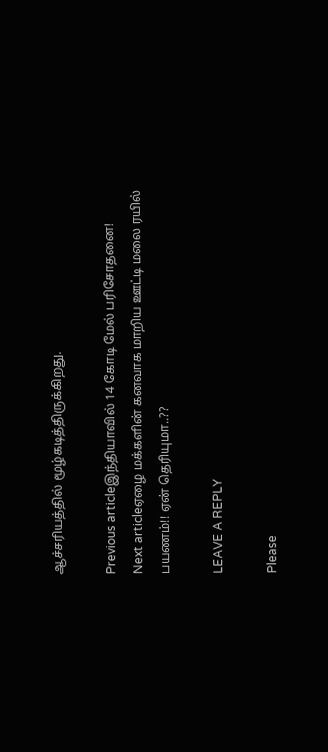ஆச்சரியத்தில் மூழ்கடித்திருக்கிறது.

Previous articleஇந்தியாவில் 14 கோடி மேல் பரிசோதனை!
Next articleஏழை மக்களின் கனவாக மாறிய ஊட்டி மலை ரயில் பயணம்!! ஏன் தெரியுமா..??

LEAVE A REPLY

Please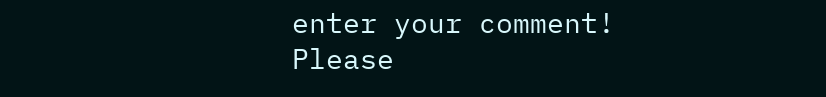enter your comment!
Please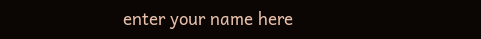enter your name here